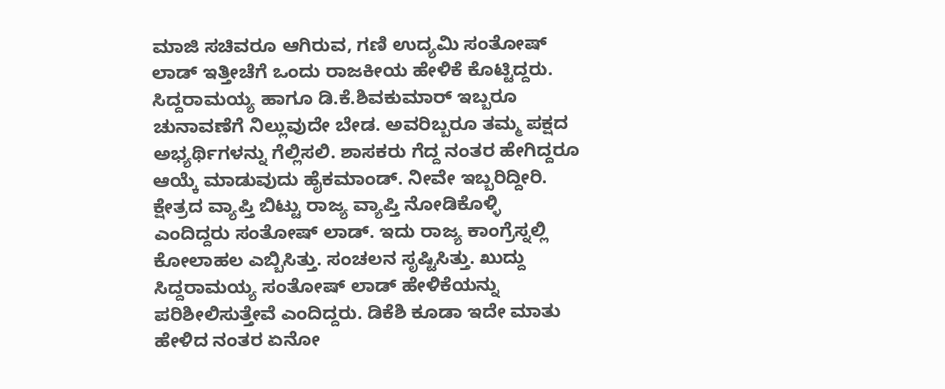ಮಾಜಿ ಸಚಿವರೂ ಆಗಿರುವ, ಗಣಿ ಉದ್ಯಮಿ ಸಂತೋಷ್ ಲಾಡ್ ಇತ್ತೀಚೆಗೆ ಒಂದು ರಾಜಕೀಯ ಹೇಳಿಕೆ ಕೊಟ್ಟಿದ್ದರು. ಸಿದ್ದರಾಮಯ್ಯ ಹಾಗೂ ಡಿ.ಕೆ.ಶಿವಕುಮಾರ್ ಇಬ್ಬರೂ ಚುನಾವಣೆಗೆ ನಿಲ್ಲುವುದೇ ಬೇಡ. ಅವರಿಬ್ಬರೂ ತಮ್ಮ ಪಕ್ಷದ ಅಭ್ಯರ್ಥಿಗಳನ್ನು ಗೆಲ್ಲಿಸಲಿ. ಶಾಸಕರು ಗೆದ್ದ ನಂತರ ಹೇಗಿದ್ದರೂ ಆಯ್ಕೆ ಮಾಡುವುದು ಹೈಕಮಾಂಡ್. ನೀವೇ ಇಬ್ಬರಿದ್ದೀರಿ. ಕ್ಷೇತ್ರದ ವ್ಯಾಪ್ತಿ ಬಿಟ್ಟು ರಾಜ್ಯ ವ್ಯಾಪ್ತಿ ನೋಡಿಕೊಳ್ಳಿ ಎಂದಿದ್ದರು ಸಂತೋಷ್ ಲಾಡ್. ಇದು ರಾಜ್ಯ ಕಾಂಗ್ರೆಸ್ನಲ್ಲಿ ಕೋಲಾಹಲ ಎಬ್ಬಿಸಿತ್ತು. ಸಂಚಲನ ಸೃಷ್ಟಿಸಿತ್ತು. ಖುದ್ದು ಸಿದ್ದರಾಮಯ್ಯ ಸಂತೋಷ್ ಲಾಡ್ ಹೇಳಿಕೆಯನ್ನು ಪರಿಶೀಲಿಸುತ್ತೇವೆ ಎಂದಿದ್ದರು. ಡಿಕೆಶಿ ಕೂಡಾ ಇದೇ ಮಾತು ಹೇಳಿದ ನಂತರ ಏನೋ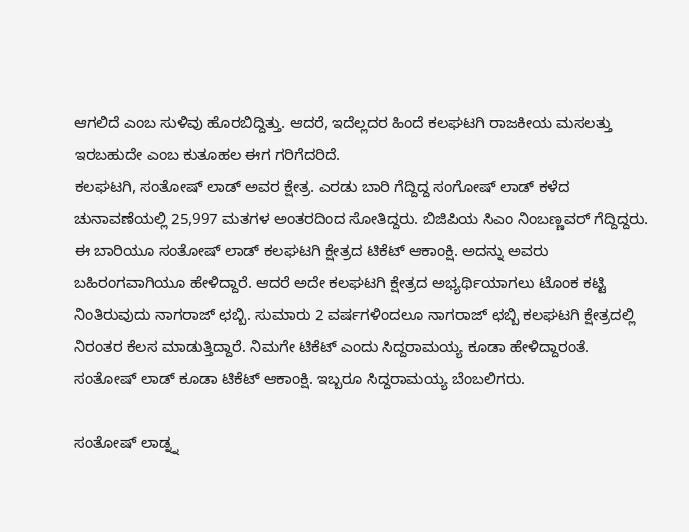ಆಗಲಿದೆ ಎಂಬ ಸುಳಿವು ಹೊರಬಿದ್ದಿತ್ತು. ಆದರೆ, ಇದೆಲ್ಲದರ ಹಿಂದೆ ಕಲಘಟಗಿ ರಾಜಕೀಯ ಮಸಲತ್ತು ಇರಬಹುದೇ ಎಂಬ ಕುತೂಹಲ ಈಗ ಗರಿಗೆದರಿದೆ.
ಕಲಘಟಗಿ, ಸಂತೋಷ್ ಲಾಡ್ ಅವರ ಕ್ಷೇತ್ರ. ಎರಡು ಬಾರಿ ಗೆದ್ದಿದ್ದ ಸಂಗೋಷ್ ಲಾಡ್ ಕಳೆದ ಚುನಾವಣೆಯಲ್ಲಿ 25,997 ಮತಗಳ ಅಂತರದಿಂದ ಸೋತಿದ್ದರು. ಬಿಜಿಪಿಯ ಸಿಎಂ ನಿಂಬಣ್ಣವರ್ ಗೆದ್ದಿದ್ದರು. ಈ ಬಾರಿಯೂ ಸಂತೋಷ್ ಲಾಡ್ ಕಲಘಟಗಿ ಕ್ಷೇತ್ರದ ಟಿಕೆಟ್ ಆಕಾಂಕ್ಷಿ. ಅದನ್ನು ಅವರು ಬಹಿರಂಗವಾಗಿಯೂ ಹೇಳಿದ್ದಾರೆ. ಆದರೆ ಅದೇ ಕಲಘಟಗಿ ಕ್ಷೇತ್ರದ ಅಭ್ಯರ್ಥಿಯಾಗಲು ಟೊಂಕ ಕಟ್ಟಿ ನಿಂತಿರುವುದು ನಾಗರಾಜ್ ಛಬ್ಬಿ. ಸುಮಾರು 2 ವರ್ಷಗಳಿಂದಲೂ ನಾಗರಾಜ್ ಛಬ್ಬಿ ಕಲಘಟಗಿ ಕ್ಷೇತ್ರದಲ್ಲಿ ನಿರಂತರ ಕೆಲಸ ಮಾಡುತ್ತಿದ್ದಾರೆ. ನಿಮಗೇ ಟಿಕೆಟ್ ಎಂದು ಸಿದ್ದರಾಮಯ್ಯ ಕೂಡಾ ಹೇಳಿದ್ದಾರಂತೆ. ಸಂತೋಷ್ ಲಾಡ್ ಕೂಡಾ ಟಿಕೆಟ್ ಆಕಾಂಕ್ಷಿ. ಇಬ್ಬರೂ ಸಿದ್ದರಾಮಯ್ಯ ಬೆಂಬಲಿಗರು.

ಸಂತೋಷ್ ಲಾಡ್ನ್ನ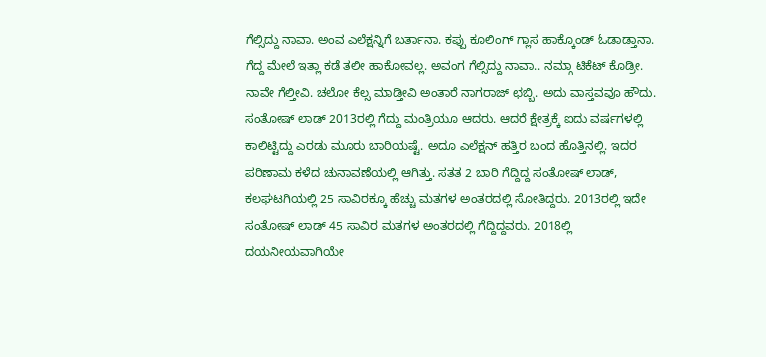ಗೆಲ್ಸಿದ್ದು ನಾವಾ. ಅಂವ ಎಲೆಕ್ಷನ್ನಿಗೆ ಬರ್ತಾನಾ. ಕಪ್ಪು ಕೂಲಿಂಗ್ ಗ್ಲಾಸ ಹಾಕ್ಕೊಂಡ್ ಓಡಾಡ್ತಾನಾ. ಗೆದ್ದ ಮೇಲೆ ಇತ್ಲಾ ಕಡೆ ತಲೀ ಹಾಕೋವಲ್ಲ. ಅವಂಗ ಗೆಲ್ಸಿದ್ದು ನಾವಾ.. ನಮ್ಗಾ ಟಿಕೆಟ್ ಕೊಡ್ರೀ. ನಾವೇ ಗೆಲ್ತೀವಿ. ಚಲೋ ಕೆಲ್ಸ ಮಾಡ್ತೀವಿ ಅಂತಾರೆ ನಾಗರಾಜ್ ಛಬ್ಬಿ. ಅದು ವಾಸ್ತವವೂ ಹೌದು. ಸಂತೋಷ್ ಲಾಡ್ 2013ರಲ್ಲಿ ಗೆದ್ದು ಮಂತ್ರಿಯೂ ಆದರು. ಆದರೆ ಕ್ಷೇತ್ರಕ್ಕೆ ಐದು ವರ್ಷಗಳಲ್ಲಿ ಕಾಲಿಟ್ಟಿದ್ದು ಎರಡು ಮೂರು ಬಾರಿಯಷ್ಟೆ. ಅದೂ ಎಲೆಕ್ಷನ್ ಹತ್ತಿರ ಬಂದ ಹೊತ್ತಿನಲ್ಲಿ. ಇದರ ಪರಿಣಾಮ ಕಳೆದ ಚುನಾವಣೆಯಲ್ಲಿ ಆಗಿತ್ತು. ಸತತ 2 ಬಾರಿ ಗೆದ್ದಿದ್ದ ಸಂತೋಷ್ ಲಾಡ್, ಕಲಘಟಗಿಯಲ್ಲಿ 25 ಸಾವಿರಕ್ಕೂ ಹೆಚ್ಚು ಮತಗಳ ಅಂತರದಲ್ಲಿ ಸೋತಿದ್ದರು. 2013ರಲ್ಲಿ ಇದೇ ಸಂತೋಷ್ ಲಾಡ್ 45 ಸಾವಿರ ಮತಗಳ ಅಂತರದಲ್ಲಿ ಗೆದ್ದಿದ್ದವರು. 2018ಲ್ಲಿ ದಯನೀಯವಾಗಿಯೇ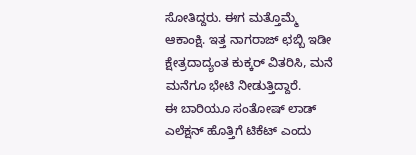ಸೋತಿದ್ದರು. ಈಗ ಮತ್ತೊಮ್ಮೆ ಆಕಾಂಕ್ಷಿ. ಇತ್ತ ನಾಗರಾಜ್ ಛಬ್ಬಿ ಇಡೀ ಕ್ಷೇತ್ರದಾದ್ಯಂತ ಕುಕ್ಕರ್ ವಿತರಿಸಿ, ಮನೆ ಮನೆಗೂ ಭೇಟಿ ನೀಡುತ್ತಿದ್ದಾರೆ.
ಈ ಬಾರಿಯೂ ಸಂತೋಷ್ ಲಾಡ್ ಎಲೆಕ್ಷನ್ ಹೊತ್ತಿಗೆ ಟಿಕೆಟ್ ಎಂದು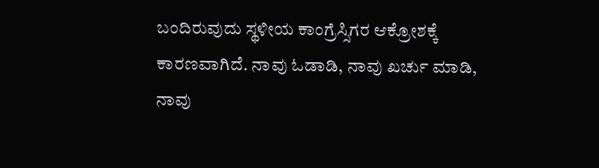ಬಂದಿರುವುದು ಸ್ಥಳೀಯ ಕಾಂಗ್ರೆಸ್ಸಿಗರ ಆಕ್ರೋಶಕ್ಕೆ ಕಾರಣವಾಗಿದೆ. ನಾವು ಓಡಾಡಿ, ನಾವು ಖರ್ಚು ಮಾಡಿ, ನಾವು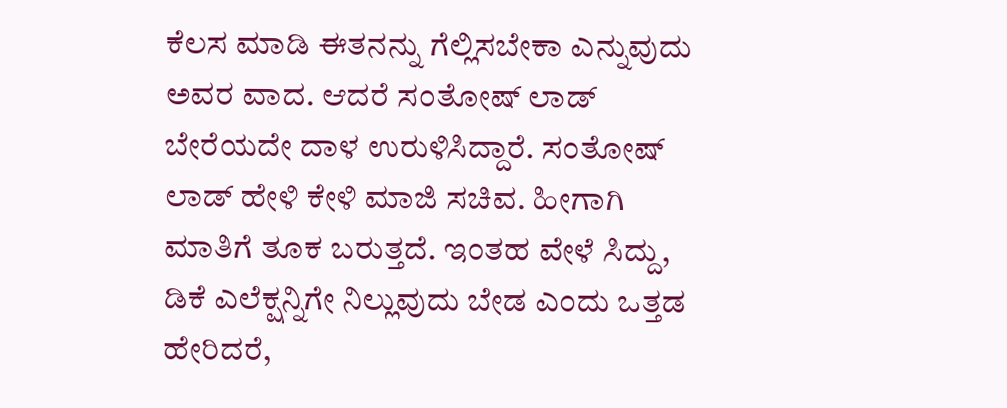ಕೆಲಸ ಮಾಡಿ ಈತನನ್ನು ಗೆಲ್ಲಿಸಬೇಕಾ ಎನ್ನುವುದು ಅವರ ವಾದ. ಆದರೆ ಸಂತೋಷ್ ಲಾಡ್ ಬೇರೆಯದೇ ದಾಳ ಉರುಳಿಸಿದ್ದಾರೆ. ಸಂತೋಷ್ ಲಾಡ್ ಹೇಳಿ ಕೇಳಿ ಮಾಜಿ ಸಚಿವ. ಹೀಗಾಗಿ ಮಾತಿಗೆ ತೂಕ ಬರುತ್ತದೆ. ಇಂತಹ ವೇಳೆ ಸಿದ್ದು, ಡಿಕೆ ಎಲೆಕ್ಷನ್ನಿಗೇ ನಿಲ್ಲುವುದು ಬೇಡ ಎಂದು ಒತ್ತಡ ಹೇರಿದರೆ,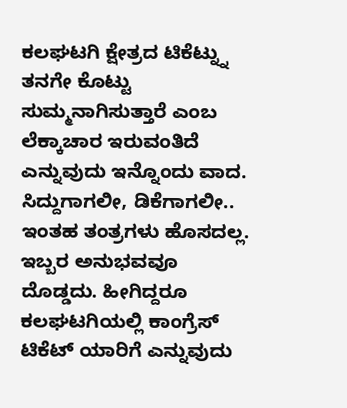ಕಲಘಟಗಿ ಕ್ಷೇತ್ರದ ಟಿಕೆಟ್ನ್ನು ತನಗೇ ಕೊಟ್ಟು ಸುಮ್ಮನಾಗಿಸುತ್ತಾರೆ ಎಂಬ ಲೆಕ್ಕಾಚಾರ ಇರುವಂತಿದೆ ಎನ್ನುವುದು ಇನ್ನೊಂದು ವಾದ.
ಸಿದ್ದುಗಾಗಲೀ, ಡಿಕೆಗಾಗಲೀ.. ಇಂತಹ ತಂತ್ರಗಳು ಹೊಸದಲ್ಲ. ಇಬ್ಬರ ಅನುಭವವೂ ದೊಡ್ಡದು. ಹೀಗಿದ್ದರೂ ಕಲಘಟಗಿಯಲ್ಲಿ ಕಾಂಗ್ರೆಸ್ ಟಿಕೆಟ್ ಯಾರಿಗೆ ಎನ್ನುವುದು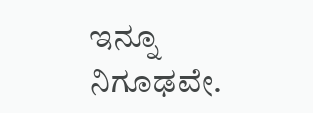ಇನ್ನೂ ನಿಗೂಢವೇ.